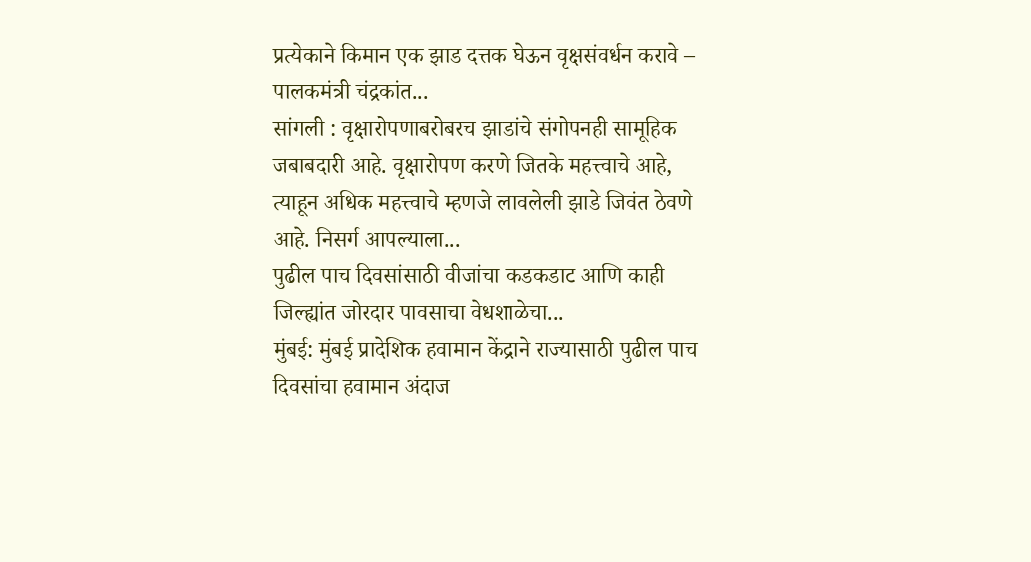प्रत्येकाने किमान एक झाड दत्तक घेऊन वृक्षसंवर्धन करावे – पालकमंत्री चंद्रकांत...
सांगली : वृक्षारोपणाबरोबरच झाडांचे संगोपनही सामूहिक जबाबदारी आहे. वृक्षारोपण करणे जितके महत्त्वाचे आहे, त्याहून अधिक महत्त्वाचे म्हणजे लावलेली झाडे जिवंत ठेवणे आहे. निसर्ग आपल्याला...
पुढील पाच दिवसांसाठी वीजांचा कडकडाट आणि काही जिल्ह्यांत जोरदार पावसाचा वेधशाळेचा...
मुंबई: मुंबई प्रादेशिक हवामान केंद्राने राज्यासाठी पुढील पाच दिवसांचा हवामान अंदाज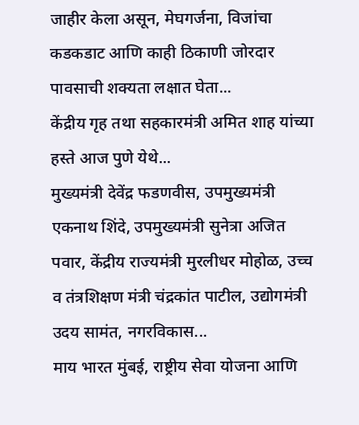जाहीर केला असून, मेघगर्जना, विजांचा कडकडाट आणि काही ठिकाणी जोरदार पावसाची शक्यता लक्षात घेता...
केंद्रीय गृह तथा सहकारमंत्री अमित शाह यांच्या हस्ते आज पुणे येथे...
मुख्यमंत्री देवेंद्र फडणवीस, उपमुख्यमंत्री एकनाथ शिंदे, उपमुख्यमंत्री सुनेत्रा अजित पवार, केंद्रीय राज्यमंत्री मुरलीधर मोहोळ, उच्च व तंत्रशिक्षण मंत्री चंद्रकांत पाटील, उद्योगमंत्री उदय सामंत, नगरविकास...
माय भारत मुंबई, राष्ट्रीय सेवा योजना आणि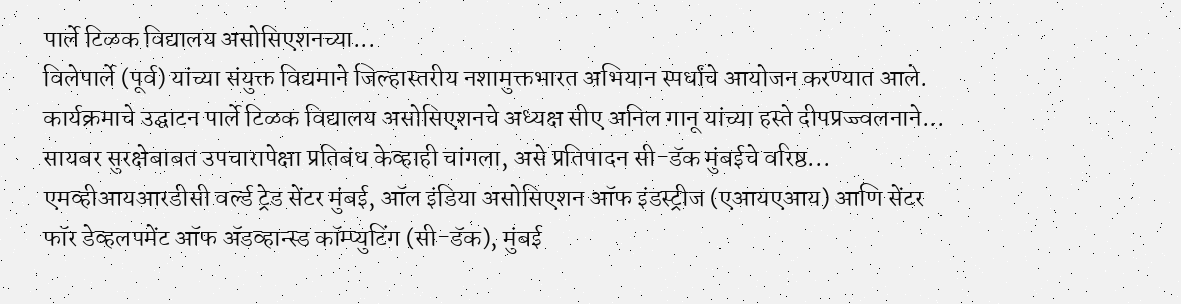पार्ले टिळक विद्यालय असोसिएशनच्या...
विलेपार्ले (पूर्व) यांच्या संयुक्त विद्यमाने जिल्हास्तरीय नशामुक्तभारत अभियान स्पर्धांचे आयोजन करण्यात आले.
कार्यक्रमाचे उद्घाटन पार्ले टिळक विद्यालय असोसिएशनचे अध्यक्ष सीए अनिल गानू यांच्या हस्ते दीपप्रज्ज्वलनाने...
सायबर सुरक्षेबाबत उपचारापेक्षा प्रतिबंध केव्हाही चांगला, असे प्रतिपादन सी-डॅक मुंबईचे वरिष्ठ...
एमव्हीआयआरडीसी वर्ल्ड ट्रेड सेंटर मुंबई, ऑल इंडिया असोसिएशन ऑफ इंडस्ट्रीज (एआयएआय) आणि सेंटर फॉर डेव्हलपमेंट ऑफ ॲडव्हान्स्ड कॉम्प्युटिंग (सी-डॅक), मुंबई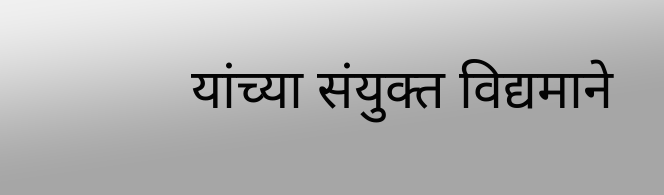यांच्या संयुक्त विद्यमाने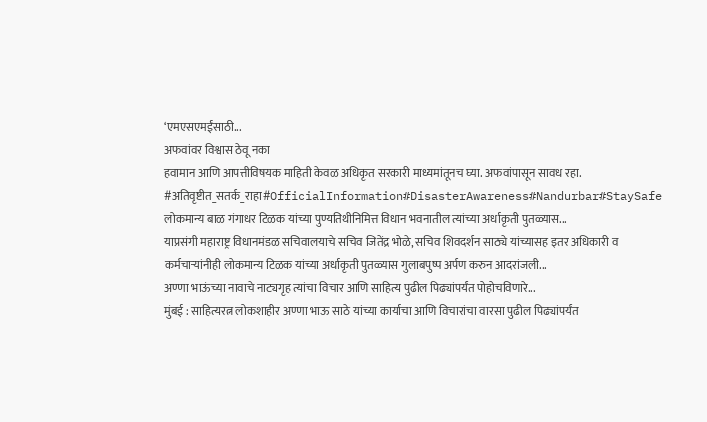‘एमएसएमईंसाठी...
अफवांवर विश्वास ठेवू नका
हवामान आणि आपत्तीविषयक माहिती केवळ अधिकृत सरकारी माध्यमांतूनच घ्या. अफवांपासून सावध रहा.
#अतिवृष्टीत_सतर्क_राहा#OfficialInformation#DisasterAwareness#Nandurbar#StaySafe
लोकमान्य बाळ गंगाधर टिळक यांच्या पुण्यतिथीनिमित्त विधान भवनातील त्यांच्या अर्धाकृती पुतळ्यास...
याप्रसंगी महाराष्ट्र विधानमंडळ सचिवालयाचे सचिव जितेंद्र भोळे, सचिव शिवदर्शन साठ्ये यांच्यासह इतर अधिकारी व कर्मचाऱ्यांनीही लोकमान्य टिळक यांच्या अर्धाकृती पुतळ्यास गुलाबपुष्प अर्पण करुन आदरांजली...
अण्णा भाऊंच्या नावाचे नाट्यगृह त्यांचा विचार आणि साहित्य पुढील पिढ्यांपर्यंत पोहोचविणारे...
मुंबई : साहित्यरत्न लोकशाहीर अण्णा भाऊ साठे यांच्या कार्याचा आणि विचारांचा वारसा पुढील पिढ्यांपर्यंत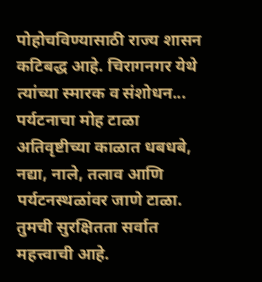पोहोचविण्यासाठी राज्य शासन कटिबद्ध आहे. चिरागनगर येथे त्यांच्या स्मारक व संशोधन...
पर्यटनाचा मोह टाळा
अतिवृष्टीच्या काळात धबधबे, नद्या, नाले, तलाव आणि पर्यटनस्थळांवर जाणे टाळा. तुमची सुरक्षितता सर्वात महत्त्वाची आहे.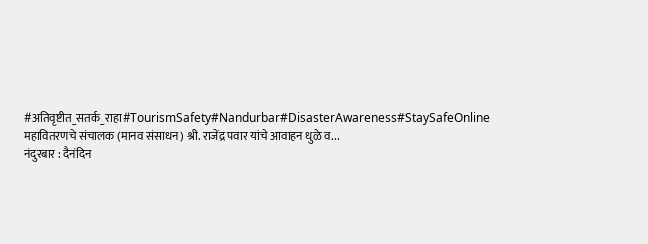#अतिवृष्टीत_सतर्क_राहा#TourismSafety#Nandurbar#DisasterAwareness#StaySafeOnline
महावितरणचे संचालक (मानव संसाधन) श्री. राजेंद्र पवार यांचे आवाहन धुळे व...
नंदुरबार : दैनंदिन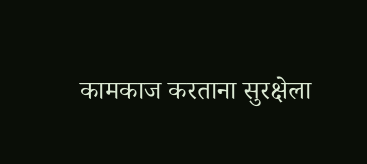कामकाज करताना सुरक्षेला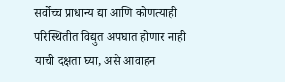सर्वोच्च प्राधान्य द्या आणि कोणत्याही परिस्थितीत विद्युत अपघात होणार नाही याची दक्षता घ्या, असे आवाहन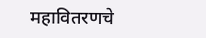महावितरणचे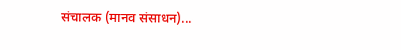संचालक (मानव संसाधन)...